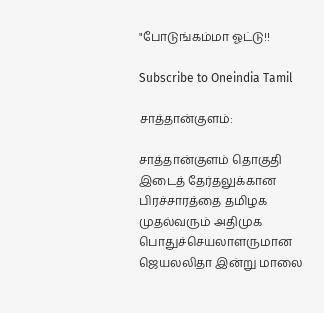"போடுங்கம்மா ஓட்டு!!

Subscribe to Oneindia Tamil

சாத்தான்குளம்:

சாத்தான்குளம் தொகுதி இடைத் தேர்தலுக்கான பிரச்சாரத்தை தமிழக முதல்வரும் அதிமுக பொதுச்செயலாளருமான ஜெயலலிதா இன்று மாலை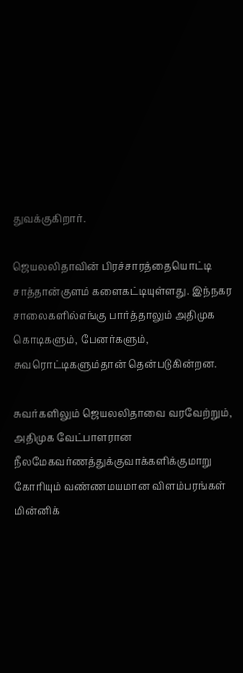துவக்குகிறார்.

ஜெயலலிதாவின் பிரச்சாரத்தையொட்டி சாத்தான்குளம் களைகட்டியுள்ளது. இந்நகர சாலைகளில்எங்கு பார்த்தாலும் அதிமுக கொடிகளும், பேனர்களும், சுவரொட்டிகளும்தான் தென்படுகின்றன.

சுவர்களிலும் ஜெயலலிதாவை வரவேற்றும், அதிமுக வேட்பாளரான நீலமேகவர்ணத்துக்குவாக்களிக்குமாறு கோரியும் வண்ணமயமான விளம்பரங்கள் மின்னிக்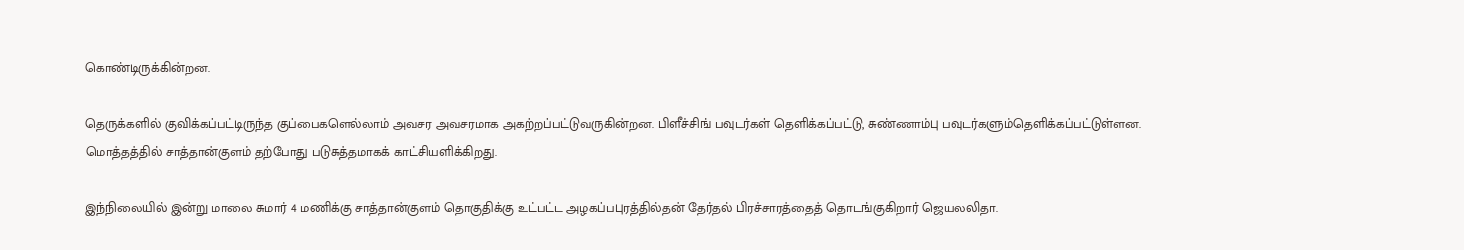கொண்டிருக்கின்றன.

தெருக்களில் குவிக்கப்பட்டிருந்த குப்பைகளெல்லாம் அவசர அவசரமாக அகற்றப்பட்டுவருகின்றன. பிளீச்சிங் பவுடர்கள் தெளிக்கப்பட்டு, சுண்ணாம்பு பவுடர்களும்தெளிக்கப்பட்டுள்ளன. மொத்தத்தில் சாத்தான்குளம் தற்போது படுசுத்தமாகக் காட்சியளிக்கிறது.

இந்நிலையில் இன்று மாலை சுமார் 4 மணிக்கு சாத்தான்குளம் தொகுதிக்கு உட்பட்ட அழகப்பபுரத்தில்தன் தேர்தல் பிரச்சாரத்தைத் தொடங்குகிறார் ஜெயலலிதா.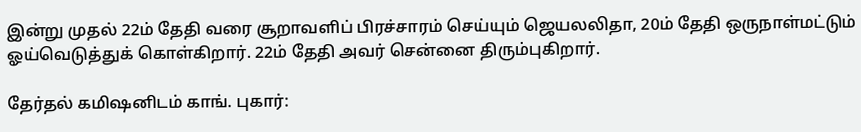இன்று முதல் 22ம் தேதி வரை சூறாவளிப் பிரச்சாரம் செய்யும் ஜெயலலிதா, 20ம் தேதி ஒருநாள்மட்டும் ஓய்வெடுத்துக் கொள்கிறார். 22ம் தேதி அவர் சென்னை திரும்புகிறார்.

தேர்தல் கமிஷனிடம் காங். புகார்: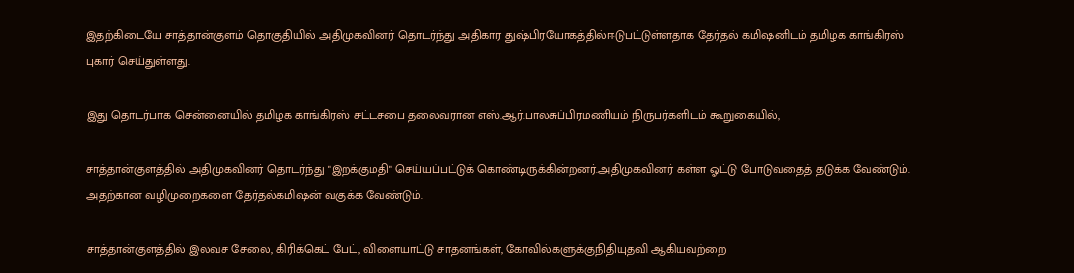இதற்கிடையே சாத்தான்குளம் தொகுதியில் அதிமுகவினர் தொடர்ந்து அதிகார துஷ்பிரயோகத்தில்ஈடுபட்டுள்ளதாக தேர்தல் கமிஷனிடம் தமிழக காங்கிரஸ் புகார் செய்துள்ளது.

இது தொடர்பாக சென்னையில் தமிழக காங்கிரஸ் சட்டசபை தலைவரான எஸ்.ஆர்.பாலசுப்பிரமணியம் நிருபர்களிடம் கூறுகையில்,

சாத்தான்குளத்தில் அதிமுகவினர் தொடர்ந்து "இறக்குமதி" செய்யப்பட்டுக் கொண்டிருக்கின்றனர்.அதிமுகவினர் கள்ள ஓட்டு போடுவதைத் தடுக்க வேண்டும். அதற்கான வழிமுறைகளை தேர்தல்கமிஷன் வகுக்க வேண்டும்.

சாத்தான்குளத்தில் இலவச சேலை, கிரிக்கெட் பேட், விளையாட்டு சாதனங்கள், கோவில்களுக்குநிதியுதவி ஆகியவற்றை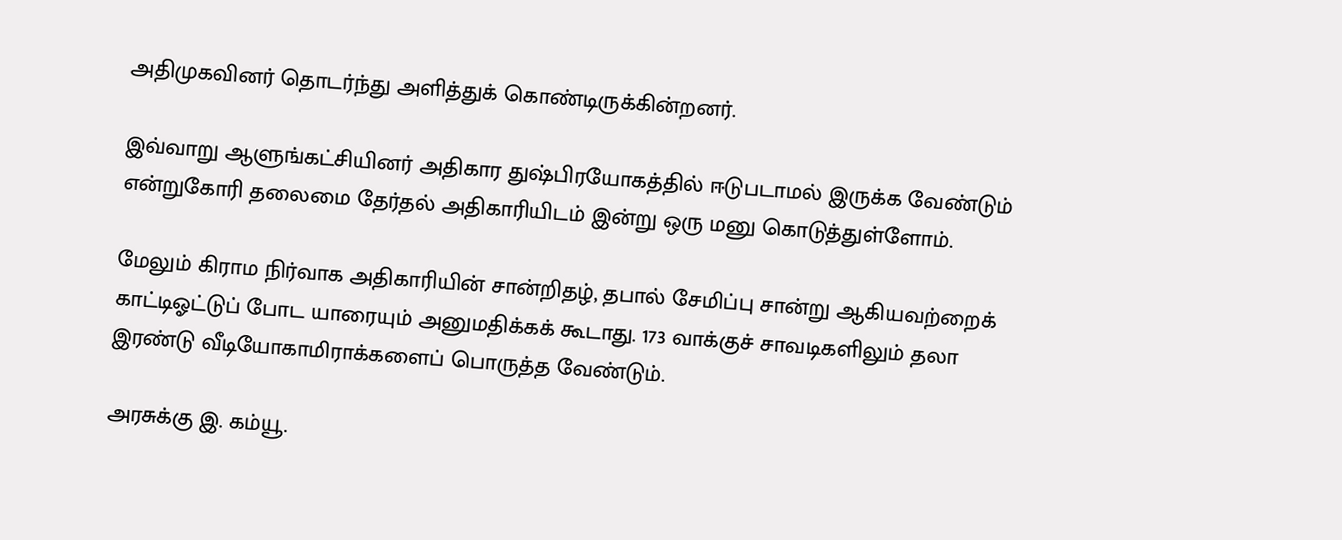அதிமுகவினர் தொடர்ந்து அளித்துக் கொண்டிருக்கின்றனர்.

இவ்வாறு ஆளுங்கட்சியினர் அதிகார துஷ்பிரயோகத்தில் ஈடுபடாமல் இருக்க வேண்டும் என்றுகோரி தலைமை தேர்தல் அதிகாரியிடம் இன்று ஒரு மனு கொடுத்துள்ளோம்.

மேலும் கிராம நிர்வாக அதிகாரியின் சான்றிதழ், தபால் சேமிப்பு சான்று ஆகியவற்றைக் காட்டிஓட்டுப் போட யாரையும் அனுமதிக்கக் கூடாது. 173 வாக்குச் சாவடிகளிலும் தலா இரண்டு வீடியோகாமிராக்களைப் பொருத்த வேண்டும்.

அரசுக்கு இ. கம்யூ.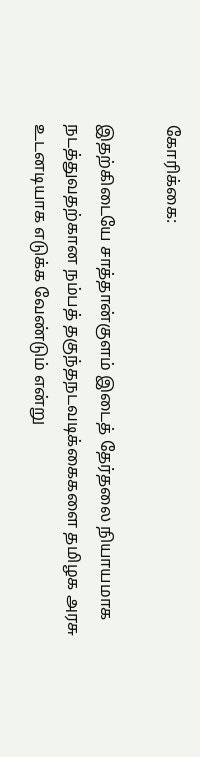கோரிக்கை:

இதற்கிடையே சாத்தான்குளம் இடைத் தேர்தலை நியாயமாக நடத்துவதற்கான நம்பத் தகுந்தநடவடிக்கைகளை தமிழக அரசு உடனடியாக எடுக்க வேண்டும் என்று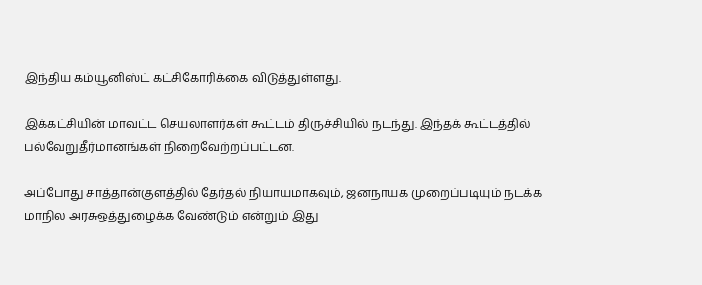இந்திய கம்யூனிஸ்ட் கட்சிகோரிக்கை விடுத்துள்ளது.

இக்கட்சியின் மாவட்ட செயலாளர்கள் கூட்டம் திருச்சியில் நடந்து. இந்தக் கூட்டத்தில் பல்வேறுதீர்மானங்கள் நிறைவேற்றப்பட்டன.

அப்போது சாத்தான்குளத்தில் தேர்தல் நியாயமாகவும், ஜனநாயக முறைப்படியும் நடக்க மாநில அரசுஒத்துழைக்க வேண்டும் என்றும் இது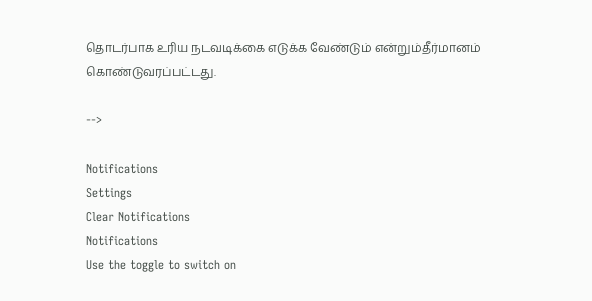தொடர்பாக உரிய நடவடிக்கை எடுக்க வேண்டும் என்றும்தீர்மானம் கொண்டுவரப்பட்டது.

-->

Notifications
Settings
Clear Notifications
Notifications
Use the toggle to switch on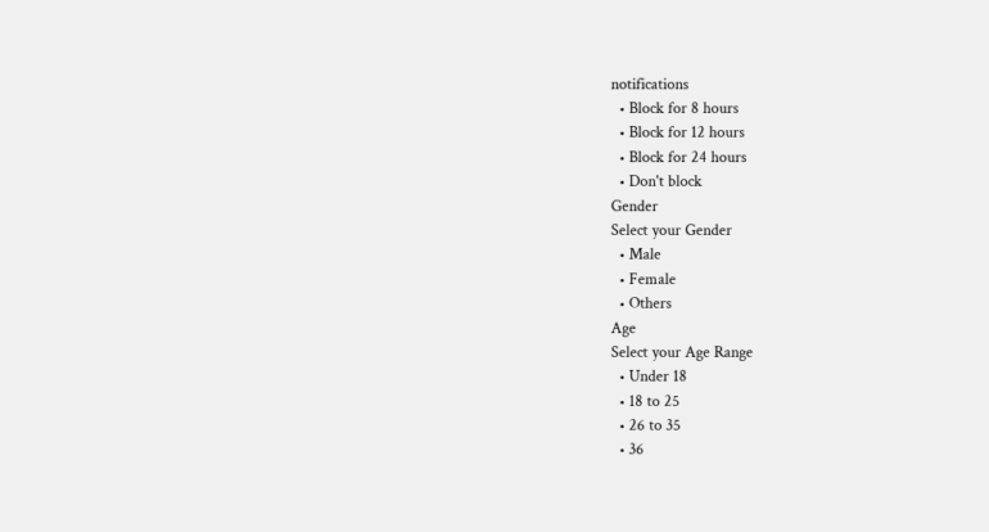notifications
  • Block for 8 hours
  • Block for 12 hours
  • Block for 24 hours
  • Don't block
Gender
Select your Gender
  • Male
  • Female
  • Others
Age
Select your Age Range
  • Under 18
  • 18 to 25
  • 26 to 35
  • 36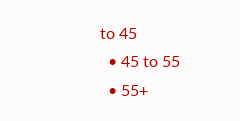to 45
  • 45 to 55
  • 55+